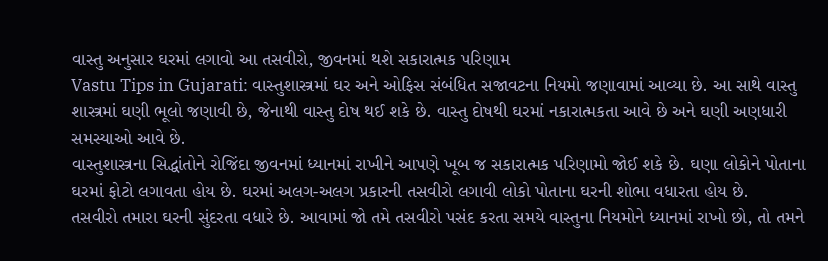વાસ્તુ અનુસાર ઘરમાં લગાવો આ તસવીરો, જીવનમાં થશે સકારાત્મક પરિણામ
Vastu Tips in Gujarati: વાસ્તુશાસ્ત્રમાં ઘર અને ઓફિસ સંબંધિત સજાવટના નિયમો જણાવામાં આવ્યા છે. આ સાથે વાસ્તુ શાસ્ત્રમાં ઘણી ભૂલો જણાવી છે, જેનાથી વાસ્તુ દોષ થઈ શકે છે. વાસ્તુ દોષથી ઘરમાં નકારાત્મકતા આવે છે અને ઘણી અણધારી સમસ્યાઓ આવે છે.
વાસ્તુશાસ્ત્રના સિદ્ધાંતોને રોજિંદા જીવનમાં ધ્યાનમાં રાખીને આપણે ખૂબ જ સકારાત્મક પરિણામો જોઈ શકે છે. ઘણા લોકોને પોતાના ઘરમાં ફોટો લગાવતા હોય છે. ઘરમાં અલગ-અલગ પ્રકારની તસવીરો લગાવી લોકો પોતાના ઘરની શોભા વધારતા હોય છે.
તસવીરો તમારા ઘરની સુંદરતા વધારે છે. આવામાં જો તમે તસવીરો પસંદ કરતા સમયે વાસ્તુના નિયમોને ધ્યાનમાં રાખો છો, તો તમને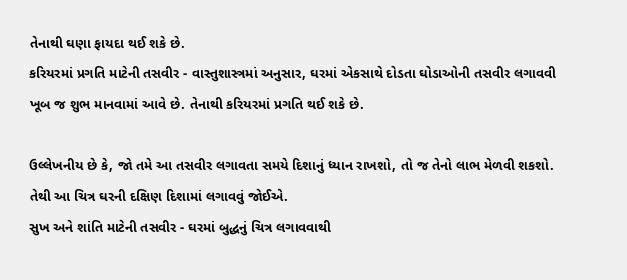તેનાથી ઘણા ફાયદા થઈ શકે છે.
કરિયરમાં પ્રગતિ માટેની તસવીર - વાસ્તુશાસ્ત્રમાં અનુસાર, ઘરમાં એકસાથે દોડતા ઘોડાઓની તસવીર લગાવવી ખૂબ જ શુભ માનવામાં આવે છે. તેનાથી કરિયરમાં પ્રગતિ થઈ શકે છે.

ઉલ્લેખનીય છે કે, જો તમે આ તસવીર લગાવતા સમયે દિશાનું ધ્યાન રાખશો, તો જ તેનો લાભ મેળવી શકશો. તેથી આ ચિત્ર ઘરની દક્ષિણ દિશામાં લગાવવું જોઈએ.
સુખ અને શાંતિ માટેની તસવીર - ઘરમાં બુદ્ધનું ચિત્ર લગાવવાથી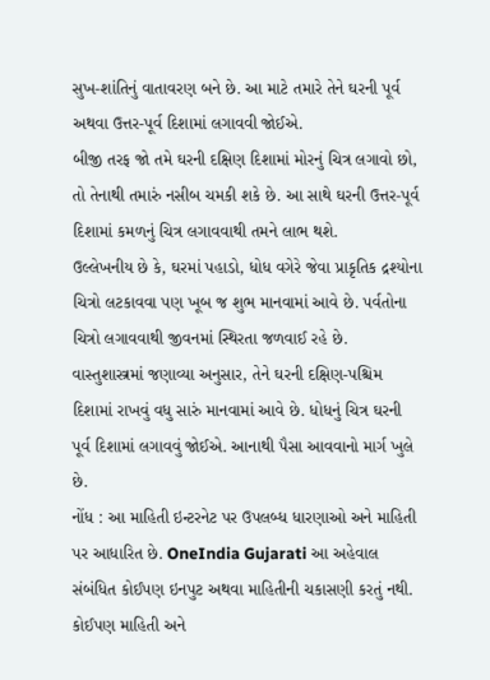સુખ-શાંતિનું વાતાવરણ બને છે. આ માટે તમારે તેને ઘરની પૂર્વ અથવા ઉત્તર-પૂર્વ દિશામાં લગાવવી જોઈએ.
બીજી તરફ જો તમે ઘરની દક્ષિણ દિશામાં મોરનું ચિત્ર લગાવો છો, તો તેનાથી તમારું નસીબ ચમકી શકે છે. આ સાથે ઘરની ઉત્તર-પૂર્વ દિશામાં કમળનું ચિત્ર લગાવવાથી તમને લાભ થશે.
ઉલ્લેખનીય છે કે, ઘરમાં પહાડો, ધોધ વગેરે જેવા પ્રાકૃતિક દ્રશ્યોના ચિત્રો લટકાવવા પણ ખૂબ જ શુભ માનવામાં આવે છે. પર્વતોના ચિત્રો લગાવવાથી જીવનમાં સ્થિરતા જળવાઈ રહે છે.
વાસ્તુશાસ્ત્રમાં જણાવ્યા અનુસાર, તેને ઘરની દક્ષિણ-પશ્ચિમ દિશામાં રાખવું વધુ સારું માનવામાં આવે છે. ધોધનું ચિત્ર ઘરની પૂર્વ દિશામાં લગાવવું જોઈએ. આનાથી પૈસા આવવાનો માર્ગ ખુલે છે.
નોંધ : આ માહિતી ઇન્ટરનેટ પર ઉપલબ્ધ ધારણાઓ અને માહિતી પર આધારિત છે. OneIndia Gujarati આ અહેવાલ સંબંધિત કોઈપણ ઇનપુટ અથવા માહિતીની ચકાસણી કરતું નથી. કોઈપણ માહિતી અને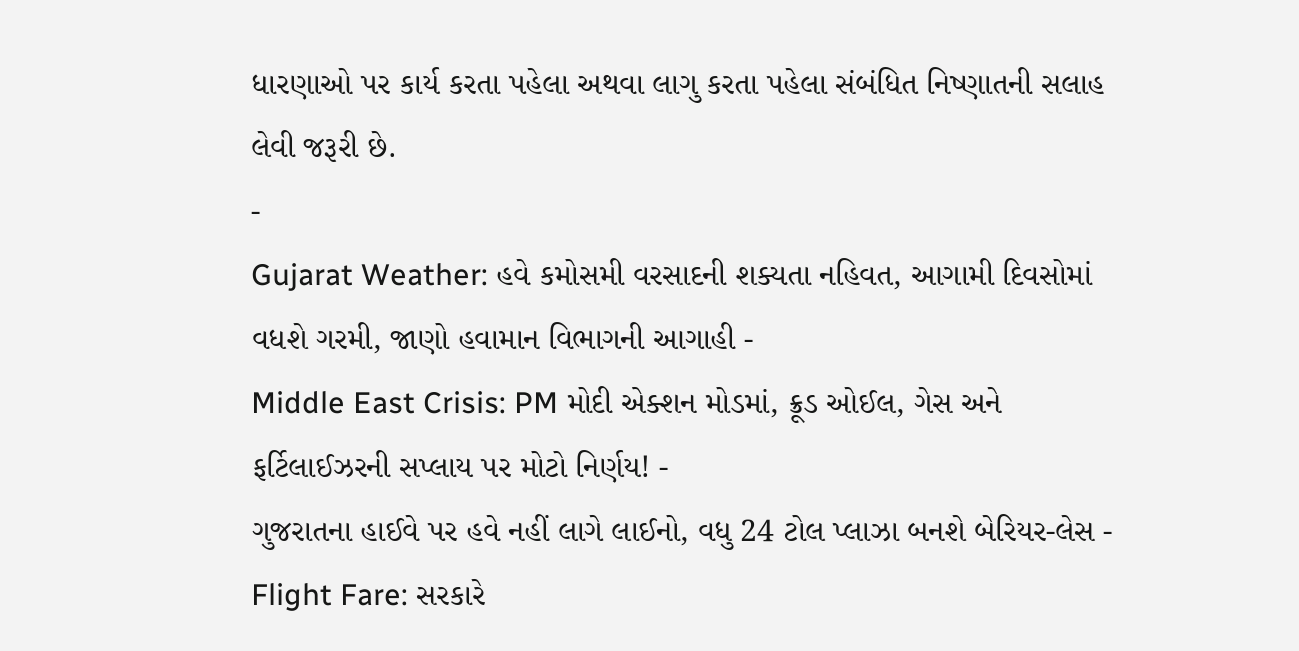ધારણાઓ પર કાર્ય કરતા પહેલા અથવા લાગુ કરતા પહેલા સંબંધિત નિષ્ણાતની સલાહ લેવી જરૂરી છે.
-
Gujarat Weather: હવે કમોસમી વરસાદની શક્યતા નહિવત, આગામી દિવસોમાં વધશે ગરમી, જાણો હવામાન વિભાગની આગાહી -
Middle East Crisis: PM મોદી એક્શન મોડમાં, ક્રૂડ ઓઈલ, ગેસ અને ફર્ટિલાઈઝરની સપ્લાય પર મોટો નિર્ણય! -
ગુજરાતના હાઈવે પર હવે નહીં લાગે લાઈનો, વધુ 24 ટોલ પ્લાઝા બનશે બેરિયર-લેસ -
Flight Fare: સરકારે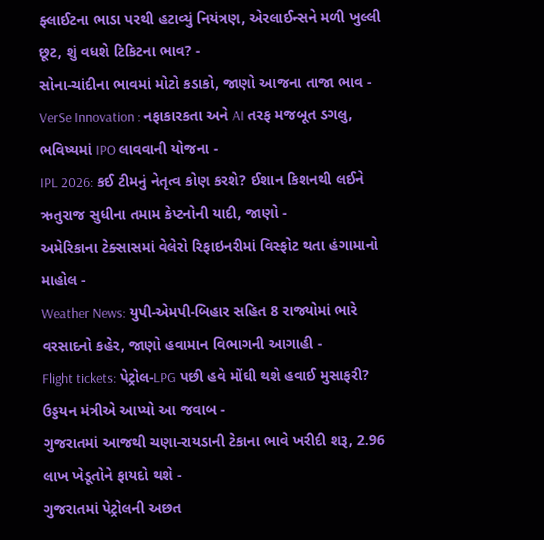ફ્લાઈટના ભાડા પરથી હટાવ્યું નિયંત્રણ, એરલાઈન્સને મળી ખુલ્લી છૂટ, શું વધશે ટિકિટના ભાવ? -
સોના-ચાંદીના ભાવમાં મોટો કડાકો, જાણો આજના તાજા ભાવ -
VerSe Innovation : નફાકારકતા અને AI તરફ મજબૂત ડગલુ, ભવિષ્યમાં IPO લાવવાની યોજના -
IPL 2026: કઈ ટીમનું નેતૃત્વ કોણ કરશે? ઈશાન કિશનથી લઈને ઋતુરાજ સુધીના તમામ કેપ્ટનોની યાદી, જાણો -
અમેરિકાના ટેક્સાસમાં વેલેરો રિફાઇનરીમાં વિસ્ફોટ થતા હંગામાનો માહોલ -
Weather News: યુપી-એમપી-બિહાર સહિત 8 રાજ્યોમાં ભારે વરસાદનો કહેર, જાણો હવામાન વિભાગની આગાહી -
Flight tickets: પેટ્રોલ-LPG પછી હવે મોંઘી થશે હવાઈ મુસાફરી? ઉડ્ડયન મંત્રીએ આપ્યો આ જવાબ -
ગુજરાતમાં આજથી ચણા-રાયડાની ટેકાના ભાવે ખરીદી શરૂ, 2.96 લાખ ખેડૂતોને ફાયદો થશે -
ગુજરાતમાં પેટ્રોલની અછત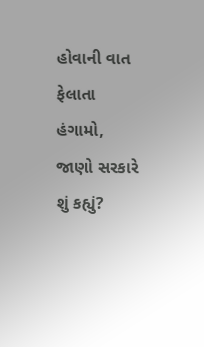હોવાની વાત ફેલાતા હંગામો, જાણો સરકારે શું કહ્યું?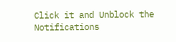Click it and Unblock the Notifications